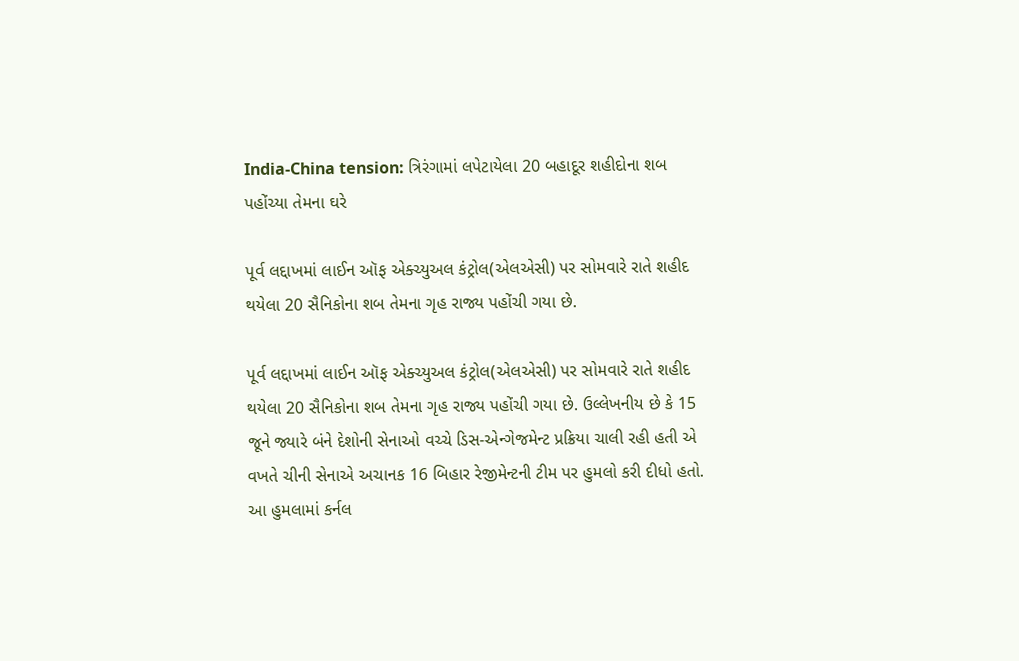India-China tension: ત્રિરંગામાં લપેટાયેલા 20 બહાદૂર શહીદોના શબ પહોંચ્યા તેમના ઘરે

પૂર્વ લદ્દાખમાં લાઈન ઑફ એક્ચ્યુઅલ કંટ્રોલ(એલએસી) પર સોમવારે રાતે શહીદ થયેલા 20 સૈનિકોના શબ તેમના ગૃહ રાજ્ય પહોંચી ગયા છે.

પૂર્વ લદ્દાખમાં લાઈન ઑફ એક્ચ્યુઅલ કંટ્રોલ(એલએસી) પર સોમવારે રાતે શહીદ થયેલા 20 સૈનિકોના શબ તેમના ગૃહ રાજ્ય પહોંચી ગયા છે. ઉલ્લેખનીય છે કે 15 જૂને જ્યારે બંને દેશોની સેનાઓ વચ્ચે ડિસ-એન્ગેજમેન્ટ પ્રક્રિયા ચાલી રહી હતી એ વખતે ચીની સેનાએ અચાનક 16 બિહાર રેજીમેન્ટની ટીમ પર હુમલો કરી દીધો હતો. આ હુમલામાં કર્નલ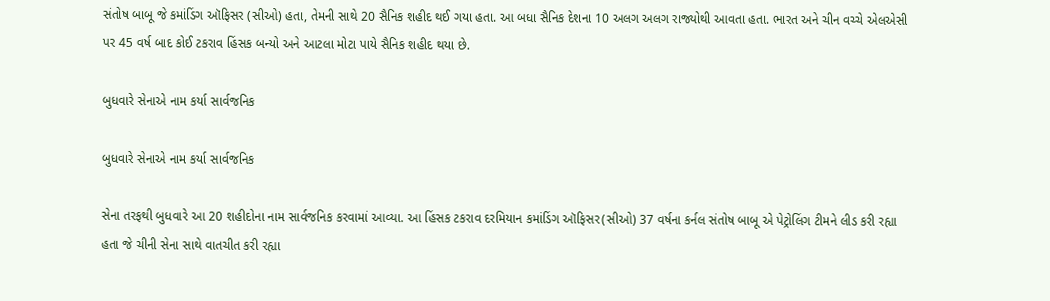સંતોષ બાબૂ જે કમાંડિંગ ઑફિસર (સીઓ) હતા, તેમની સાથે 20 સૈનિક શહીદ થઈ ગયા હતા. આ બધા સૈનિક દેશના 10 અલગ અલગ રાજ્યોથી આવતા હતા. ભારત અને ચીન વચ્ચે એલએસી પર 45 વર્ષ બાદ કોઈ ટકરાવ હિંસક બન્યો અને આટલા મોટા પાયે સૈનિક શહીદ થયા છે.

બુધવારે સેનાએ નામ કર્યા સાર્વજનિક

બુધવારે સેનાએ નામ કર્યા સાર્વજનિક

સેના તરફથી બુધવારે આ 20 શહીદોના નામ સાર્વજનિક કરવામાં આવ્યા. આ હિંસક ટકરાવ દરમિયાન કમાંડિંગ ઑફિસર(સીઓ) 37 વર્ષના કર્નલ સંતોષ બાબૂ એ પેટ્રોલિંગ ટીમને લીડ કરી રહ્યા હતા જે ચીની સેના સાથે વાતચીત કરી રહ્યા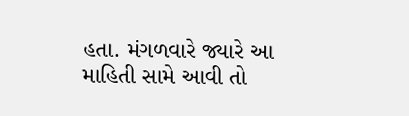હતા. મંગળવારે જ્યારે આ માહિતી સામે આવી તો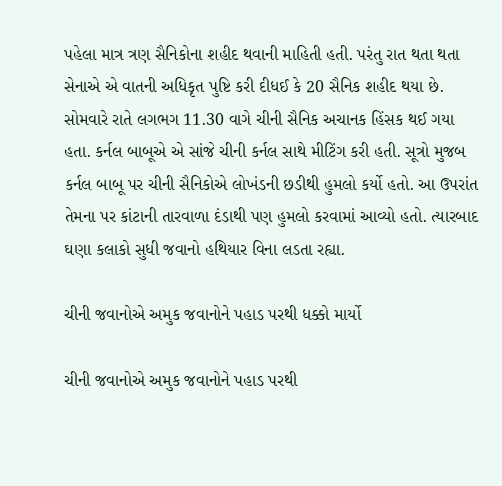પહેલા માત્ર ત્રણ સૈનિકોના શહીદ થવાની માહિતી હતી. પરંતુ રાત થતા થતા સેનાએ એ વાતની અધિકૃત પુષ્ટિ કરી દીધઈ કે 20 સૈનિક શહીદ થયા છે. સોમવારે રાતે લગભગ 11.30 વાગે ચીની સૈનિક અચાનક હિંસક થઈ ગયા હતા. કર્નલ બાબૂએ એ સાંજે ચીની કર્નલ સાથે મીટિંગ કરી હતી. સૂત્રો મુજબ કર્નલ બાબૂ પર ચીની સૈનિકોએ લોખંડની છડીથી હુમલો કર્યો હતો. આ ઉપરાંત તેમના પર કાંટાની તારવાળા દંડાથી પણ હુમલો કરવામાં આવ્યો હતો. ત્યારબાદ ઘણા કલાકો સુધી જવાનો હથિયાર વિના લડતા રહ્યા.

ચીની જવાનોએ અમુક જવાનોને પહાડ પરથી ધક્કો માર્યો

ચીની જવાનોએ અમુક જવાનોને પહાડ પરથી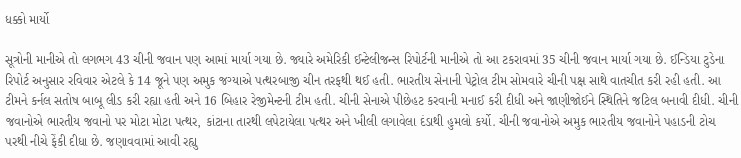ધક્કો માર્યો

સૂત્રોની માનીએ તો લગભગ 43 ચીની જવાન પણ આમાં માર્યા ગયા છે. જ્યારે અમેરિકી ઈન્ટેલીજન્સ રિપોર્ટની માનીએ તો આ ટકરાવમાં 35 ચીની જવાન માર્યા ગયા છે. ઈન્ડિયા ટુડેના રિપોર્ટ અનુસાર રવિવાર એટલે કે 14 જૂને પણ અમુક જગ્યાએ પત્થરબાજી ચીન તરફથી થઈ હતી. ભારતીય સેનાની પેટ્રોલ ટીમ સોમવારે ચીની પક્ષ સાથે વાતચીત કરી રહી હતી. આ ટીમને કર્નલ સતોષ બાબૂ લીડ કરી રહ્યા હતી અને 16 બિહાર રેજીમેન્ટની ટીમ હતી. ચીની સેનાએ પીછેહટ કરવાની મનાઈ કરી દીધી અને જાણીજોઈને સ્થિતિને જટિલ બનાવી દીધી. ચીની જવાનોએ ભારતીય જવાનો પર મોટા મોટા પત્થર, કાંટાના તારથી લપેટાયેલા પત્થર અને ખીલી લગાવેલા દંડાથી હુમલો કર્યો. ચીની જવાનોએ અમુક ભારતીય જવાનોને પહાડની ટોચ પરથી નીચે ફેંકી દીધા છે. જણાવવામાં આવી રહ્યુ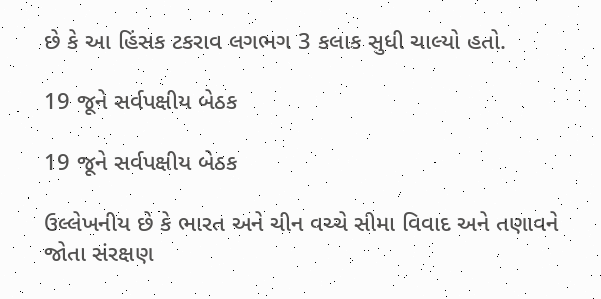છે કે આ હિંસક ટકરાવ લગભગ 3 કલાક સુધી ચાલ્યો હતો.

19 જૂને સર્વપક્ષીય બેઠક

19 જૂને સર્વપક્ષીય બેઠક

ઉલ્લેખનીય છે કે ભારત અને ચીન વચ્ચે સીમા વિવાદ અને તણાવને જોતા સંરક્ષણ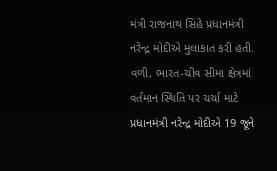મંત્રી રાજનાથ સિંહે પ્રધાનમંત્રી નરેન્દ્ર મોદીએ મુલાકાત કરી હતી. વળી, ભારત-ચીવ સીમા ક્ષેત્રમાં વર્તમાન સ્થિતિ પર ચર્ચા માટે પ્રધાનમંત્રી નરેન્દ્ર મોદીએ 19 જૂને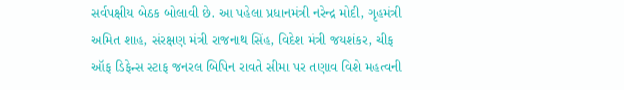સર્વપક્ષીય બેઠક બોલાવી છે. આ પહેલા પ્રધાનમંત્રી નરેન્દ્ર મોદી, ગૃહમંત્રી અમિત શાહ, સંરક્ષણ મંત્રી રાજનાથ સિંહ, વિદેશ મંત્રી જયશંકર, ચીફ ઑફ ડિફેન્સ સ્ટાફ જનરલ બિપિન રાવતે સીમા પર તણાવ વિશે મહત્વની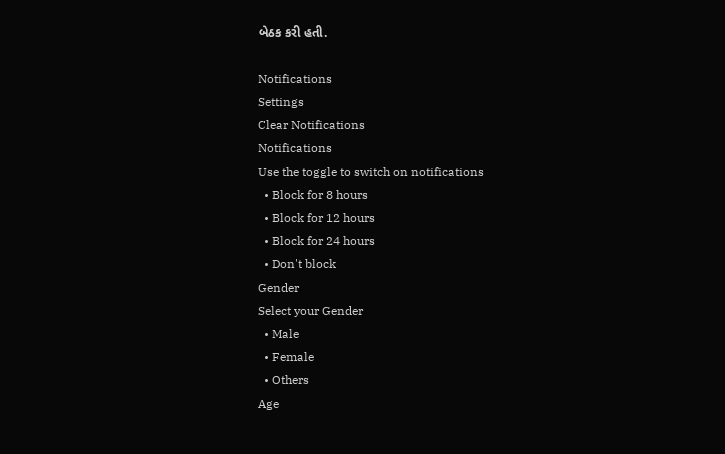બેઠક કરી હતી.

Notifications
Settings
Clear Notifications
Notifications
Use the toggle to switch on notifications
  • Block for 8 hours
  • Block for 12 hours
  • Block for 24 hours
  • Don't block
Gender
Select your Gender
  • Male
  • Female
  • Others
Age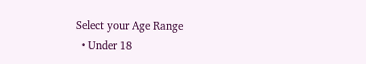Select your Age Range
  • Under 18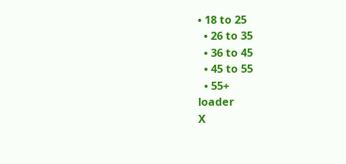• 18 to 25
  • 26 to 35
  • 36 to 45
  • 45 to 55
  • 55+
loader
X